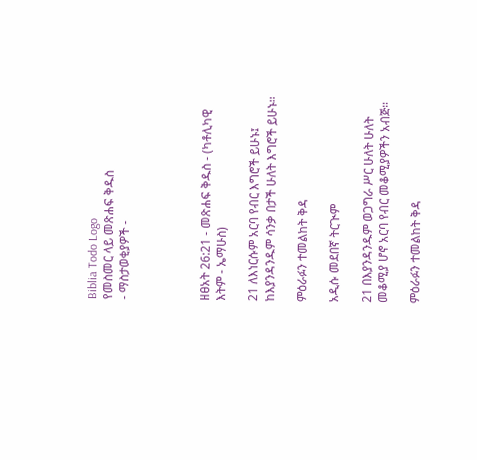Biblia Todo Logo
የመስመር ላይ መጽሐፍ ቅዱስ
- ማስታወቂያዎች -




ዘፀአት 26:21 - መጽሐፍ ቅዱስ - (ካቶሊካዊ እትም - ኤማሁስ)

21 ለእነርሱም አርባ የብር እግሮች ይሁኑ፤ ከእያንዳንዱም ሳንቃ በታች ሁለት እግሮች ይሁኑ።

ምዕራፉን ተመልከት ቅዳ

አዲሱ መደበኛ ትርጒም

21 በእያንዳንዱም ወጋግራ ሥር ሁለት ሁለት መቆሚያ ሆኖ አርባ የብር መቆሚያዎችን አብጅ።

ምዕራፉን ተመልከት ቅዳ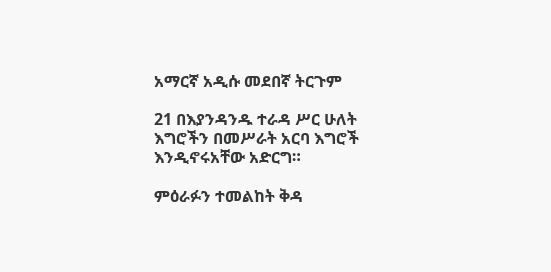አማርኛ አዲሱ መደበኛ ትርጉም

21 በእያንዳንዱ ተራዳ ሥር ሁለት እግሮችን በመሥራት አርባ እግሮች እንዲኖሩአቸው አድርግ።

ምዕራፉን ተመልከት ቅዳ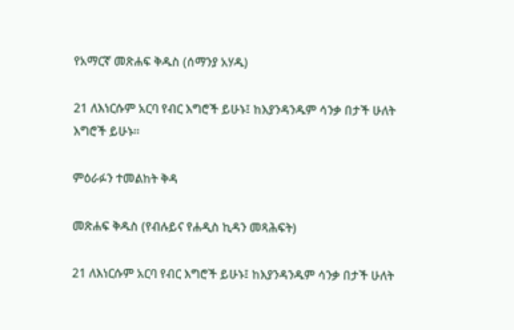የአማርኛ መጽሐፍ ቅዱስ (ሰማንያ አሃዱ)

21 ለእነርሱም አርባ የብር እግሮች ይሁኑ፤ ከእያንዳንዱም ሳንቃ በታች ሁለት እግሮች ይሁኑ።

ምዕራፉን ተመልከት ቅዳ

መጽሐፍ ቅዱስ (የብሉይና የሐዲስ ኪዳን መጻሕፍት)

21 ለእነርሱም አርባ የብር እግሮች ይሁኑ፤ ከእያንዳንዱም ሳንቃ በታች ሁለት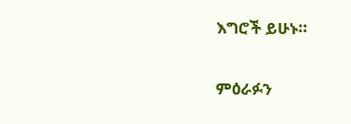እግሮች ይሁኑ።

ምዕራፉን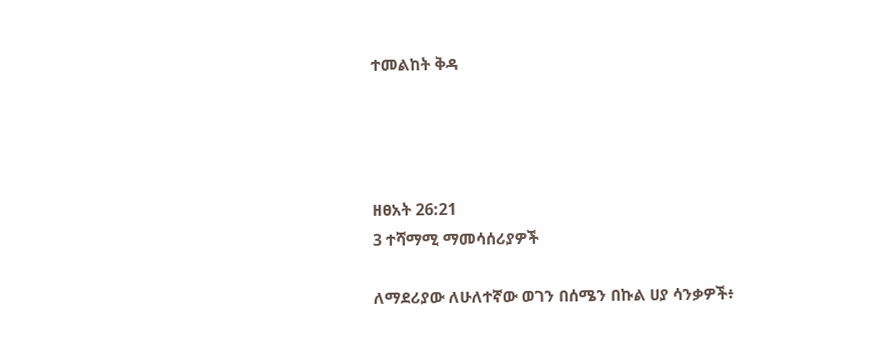ተመልከት ቅዳ




ዘፀአት 26:21
3 ተሻማሚ ማመሳሰሪያዎች

ለማደሪያው ለሁለተኛው ወገን በሰሜን በኩል ሀያ ሳንቃዎች፥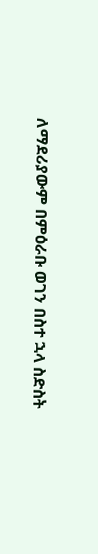ለማደሪያውም በምዕራቡ ወገን በስተ ኋላ ስድስት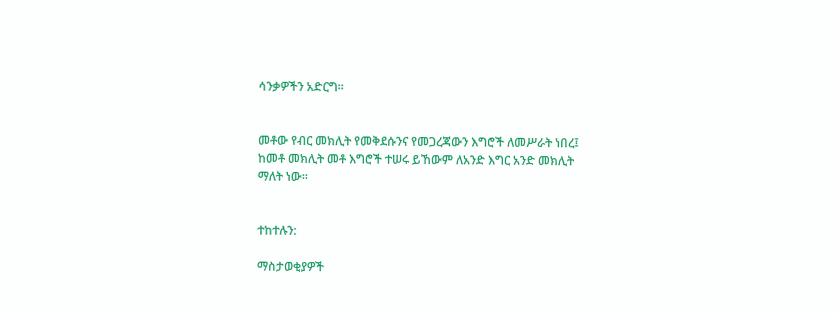ሳንቃዎችን አድርግ።


መቶው የብር መክሊት የመቅደሱንና የመጋረጃውን እግሮች ለመሥራት ነበረ፤ ከመቶ መክሊት መቶ እግሮች ተሠሩ ይኸውም ለአንድ እግር አንድ መክሊት ማለት ነው።


ተከተሉን:

ማስታወቂያዎች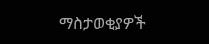ማስታወቂያዎች